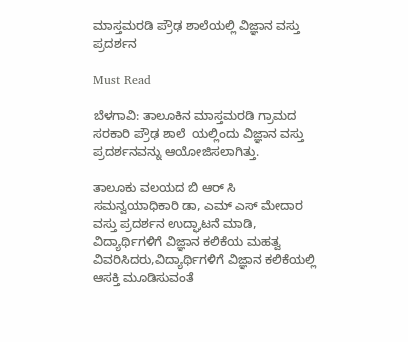ಮಾಸ್ತಮರಡಿ ಪ್ರೌಢ ಶಾಲೆಯಲ್ಲಿ ವಿಜ್ಞಾನ ವಸ್ತು ಪ್ರದರ್ಶನ

Must Read

ಬೆಳಗಾವಿ: ತಾಲೂಕಿನ ಮಾಸ್ತಮರಡಿ ಗ್ರಾಮದ ಸರಕಾರಿ ಪ್ರೌಢ ಶಾಲೆ  ಯಲ್ಲಿಂದು ವಿಜ್ಞಾನ ವಸ್ತು ಪ್ರದರ್ಶನವನ್ನು ಆಯೋಜಿಸಲಾಗಿತ್ತು.

ತಾಲೂಕು ವಲಯದ ಬಿ ಆರ್ ಸಿ ಸಮನ್ವಯಾಧಿಕಾರಿ ಡಾ, ಎಮ್ ಎಸ್ ಮೇದಾರ ವಸ್ತು ಪ್ರದರ್ಶನ ಉದ್ಘಾಟನೆ ಮಾಡಿ, ವಿದ್ಯಾರ್ಥಿಗಳಿಗೆ ವಿಜ್ಞಾನ ಕಲಿಕೆಯ ಮಹತ್ವ ವಿವರಿಸಿದರು,ವಿದ್ಯಾರ್ಥಿಗಳಿಗೆ ವಿಜ್ಞಾನ ಕಲಿಕೆಯಲ್ಲಿ ಆಸಕ್ತಿ ಮೂಡಿಸುವಂತೆ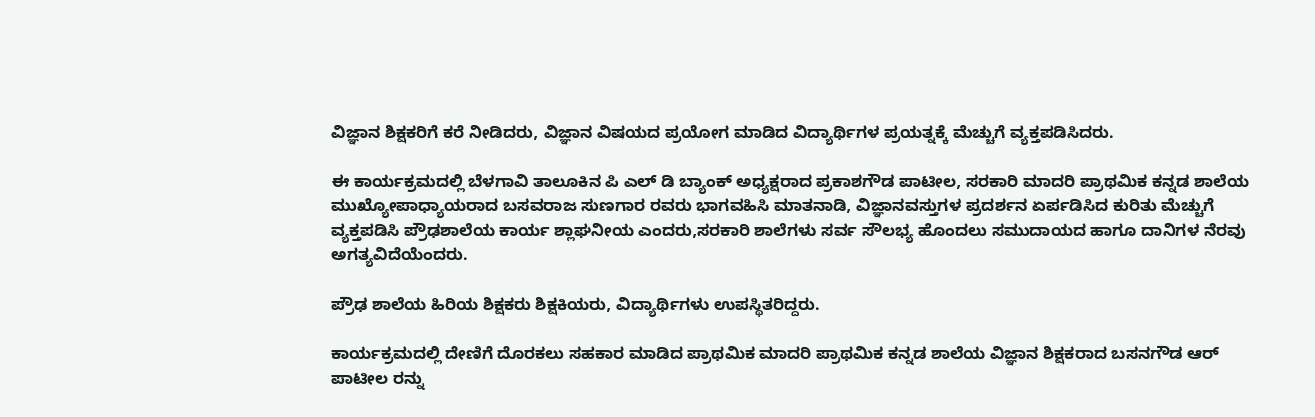ವಿಜ್ಞಾನ ಶಿಕ್ಷಕರಿಗೆ ಕರೆ ನೀಡಿದರು, ವಿಜ್ಞಾನ ವಿಷಯದ ಪ್ರಯೋಗ ಮಾಡಿದ ವಿದ್ಯಾರ್ಥಿಗಳ ಪ್ರಯತ್ನಕ್ಕೆ ಮೆಚ್ಚುಗೆ ವ್ಯಕ್ತಪಡಿಸಿದರು.

ಈ ಕಾರ್ಯಕ್ರಮದಲ್ಲಿ ಬೆಳಗಾವಿ ತಾಲೂಕಿನ ಪಿ ಎಲ್ ಡಿ ಬ್ಯಾಂಕ್ ಅಧ್ಯಕ್ಷರಾದ ಪ್ರಕಾಶಗೌಡ ಪಾಟೀಲ, ಸರಕಾರಿ ಮಾದರಿ ಪ್ರಾಥಮಿಕ ಕನ್ನಡ ಶಾಲೆಯ ಮುಖ್ಯೋಪಾಧ್ಯಾಯರಾದ ಬಸವರಾಜ ಸುಣಗಾರ ರವರು ಭಾಗವಹಿಸಿ ಮಾತನಾಡಿ, ವಿಜ್ಞಾನವಸ್ತುಗಳ ಪ್ರದರ್ಶನ ಏರ್ಪಡಿಸಿದ ಕುರಿತು ಮೆಚ್ಚುಗೆ ವ್ಯಕ್ತಪಡಿಸಿ ಪ್ರೌಢಶಾಲೆಯ ಕಾರ್ಯ ಶ್ಲಾಘನೀಯ ಎಂದರು,ಸರಕಾರಿ ಶಾಲೆಗಳು ಸರ್ವ ಸೌಲಭ್ಯ ಹೊಂದಲು ಸಮುದಾಯದ ಹಾಗೂ ದಾನಿಗಳ ನೆರವು ಅಗತ್ಯವಿದೆಯೆಂದರು.

ಪ್ರೌಢ ಶಾಲೆಯ ಹಿರಿಯ ಶಿಕ್ಷಕರು ಶಿಕ್ಷಕಿಯರು, ವಿದ್ಯಾರ್ಥಿಗಳು ಉಪಸ್ಥಿತರಿದ್ದರು.

ಕಾರ್ಯಕ್ರಮದಲ್ಲಿ ದೇಣಿಗೆ ದೊರಕಲು ಸಹಕಾರ ಮಾಡಿದ ಪ್ರಾಥಮಿಕ ಮಾದರಿ ಪ್ರಾಥಮಿಕ ಕನ್ನಡ ಶಾಲೆಯ ವಿಜ್ಞಾನ ಶಿಕ್ಷಕರಾದ ಬಸನಗೌಡ ಆರ್ ಪಾಟೀಲ ರನ್ನು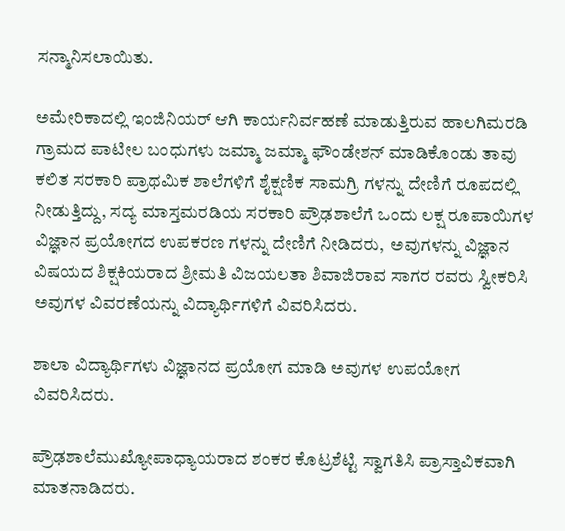ಸನ್ಮಾನಿಸಲಾಯಿತು.

ಅಮೇರಿಕಾದಲ್ಲಿ ಇಂಜಿನಿಯರ್ ಆಗಿ ಕಾರ್ಯನಿರ್ವಹಣೆ ಮಾಡುತ್ತಿರುವ ಹಾಲಗಿಮರಡಿ ಗ್ರಾಮದ ಪಾಟೀಲ ಬಂಧುಗಳು ಜಮ್ಮಾ ಜಮ್ಮಾ ಫೌಂಡೇಶನ್ ಮಾಡಿಕೊಂಡು ತಾವು ಕಲಿತ ಸರಕಾರಿ ಪ್ರಾಥಮಿಕ ಶಾಲೆಗಳಿಗೆ ಶೈಕ್ಷಣಿಕ ಸಾಮಗ್ರಿ ಗಳನ್ನು ದೇಣಿಗೆ ರೂಪದಲ್ಲಿ ನೀಡುತ್ತಿದ್ದು, ಸದ್ಯ ಮಾಸ್ತಮರಡಿಯ ಸರಕಾರಿ ಪ್ರೌಢಶಾಲೆಗೆ ಒಂದು ಲಕ್ಷ ರೂಪಾಯಿಗಳ ವಿಜ್ಞಾನ ಪ್ರಯೋಗದ ಉಪಕರಣ ಗಳನ್ನು ದೇಣಿಗೆ ನೀಡಿದರು,  ಅವುಗಳನ್ನು ವಿಜ್ಞಾನ ವಿಷಯದ ಶಿಕ್ಷಕಿಯರಾದ ಶ್ರೀಮತಿ ವಿಜಯಲತಾ ಶಿವಾಜಿರಾವ ಸಾಗರ ರವರು ಸ್ವೀಕರಿಸಿ ಅವುಗಳ ವಿವರಣೆಯನ್ನು ವಿದ್ಯಾರ್ಥಿಗಳಿಗೆ ವಿವರಿಸಿದರು.

ಶಾಲಾ ವಿದ್ಯಾರ್ಥಿಗಳು ವಿಜ್ಞಾನದ ಪ್ರಯೋಗ ಮಾಡಿ ಅವುಗಳ ಉಪಯೋಗ ವಿವರಿಸಿದರು.

ಪ್ರೌಢಶಾಲೆಮುಖ್ಯೋಪಾಧ್ಯಾಯರಾದ ಶಂಕರ ಕೊಟ್ರಶೆಟ್ಟಿ ಸ್ವಾಗತಿಸಿ ಪ್ರಾಸ್ತಾವಿಕವಾಗಿ ಮಾತನಾಡಿದರು.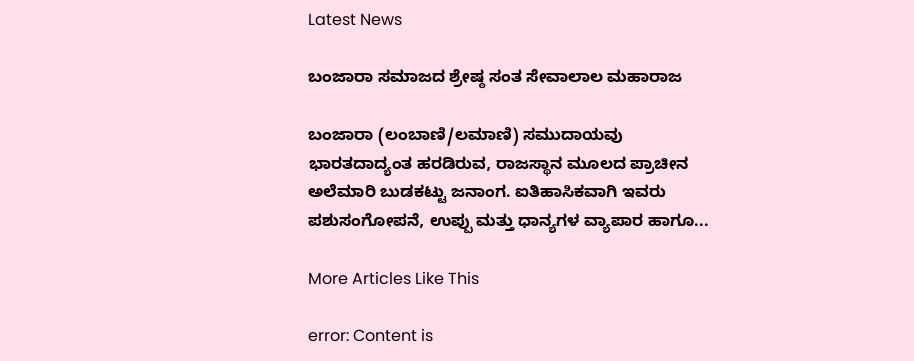Latest News

ಬಂಜಾರಾ ಸಮಾಜದ ಶ್ರೇಷ್ಠ ಸಂತ ಸೇವಾಲಾಲ ಮಹಾರಾಜ

ಬಂಜಾರಾ (ಲಂಬಾಣಿ/ಲಮಾಣಿ) ಸಮುದಾಯವು ಭಾರತದಾದ್ಯಂತ ಹರಡಿರುವ, ರಾಜಸ್ಥಾನ ಮೂಲದ ಪ್ರಾಚೀನ ಅಲೆಮಾರಿ ಬುಡಕಟ್ಟು ಜನಾಂಗ. ಐತಿಹಾಸಿಕವಾಗಿ ಇವರು ಪಶುಸಂಗೋಪನೆ, ಉಪ್ಪು ಮತ್ತು ಧಾನ್ಯಗಳ ವ್ಯಾಪಾರ ಹಾಗೂ...

More Articles Like This

error: Content is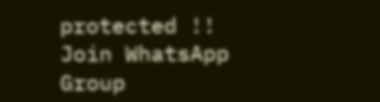protected !!
Join WhatsApp Group